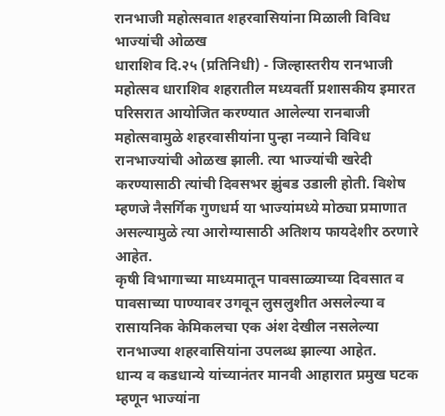रानभाजी महोत्सवात शहरवासियांना मिळाली विविध भाज्यांची ओळख
धाराशिव दि.२५ (प्रतिनिधी) - जिल्हास्तरीय रानभाजी महोत्सव धाराशिव शहरातील मध्यवर्ती प्रशासकीय इमारत परिसरात आयोजित करण्यात आलेल्या रानबाजी महोत्सवामुळे शहरवासीयांना पुन्हा नव्याने विविध रानभाज्यांची ओळख झाली. त्या भाज्यांची खरेदी करण्यासाठी त्यांची दिवसभर झुंबड उडाली होती. विशेष म्हणजे नैसर्गिक गुणधर्म या भाज्यांमध्ये मोठ्या प्रमाणात असल्यामुळे त्या आरोग्यासाठी अतिशय फायदेशीर ठरणारे आहेत.
कृषी विभागाच्या माध्यमातून पावसाळ्याच्या दिवसात व पावसाच्या पाण्यावर उगवून लुसलुशीत असलेल्या व रासायनिक केमिकलचा एक अंश देखील नसलेल्या रानभाज्या शहरवासियांना उपलब्ध झाल्या आहेत.
धान्य व कडधान्ये यांच्यानंतर मानवी आहारात प्रमुख घटक म्हणून भाज्यांना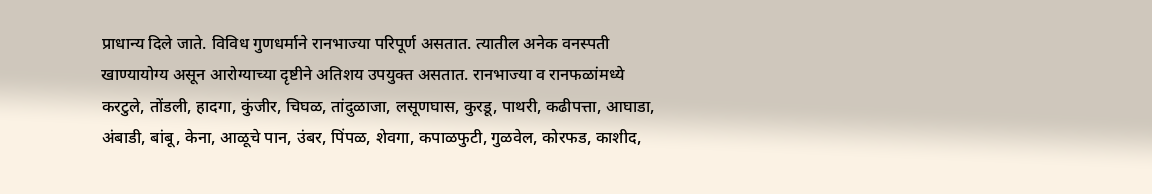प्राधान्य दिले जाते. विविध गुणधर्माने रानभाज्या परिपूर्ण असतात. त्यातील अनेक वनस्पती खाण्यायोग्य असून आरोग्याच्या दृष्टीने अतिशय उपयुक्त असतात. रानभाज्या व रानफळांमध्ये करटुले, तोंडली, हादगा, कुंजीर, चिघळ, तांदुळाजा, लसूणघास, कुरडू, पाथरी, कढीपत्ता, आघाडा, अंबाडी, बांबू, केना, आळूचे पान, उंबर, पिंपळ, शेवगा, कपाळफुटी, गुळवेल, कोरफड, काशीद,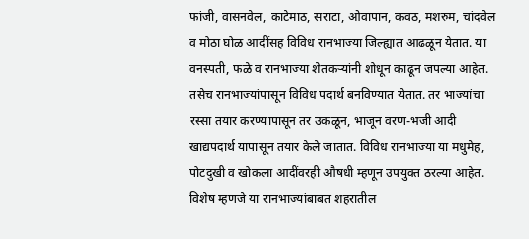फांजी, वासनवेल, काटेमाठ, सराटा, ओवापान, कवठ, मशरुम, चांदवेल व मोठा घोळ आदींसह विविध रानभाज्या जिल्ह्यात आढळून येतात. या वनस्पती, फळे व रानभाज्या शेतकऱ्यांनी शोधून काढून जपल्या आहेत. तसेच रानभाज्यांपासून विविध पदार्थ बनविण्यात येतात. तर भाज्यांचा रस्सा तयार करण्यापासून तर उकळून, भाजून वरण-भजी आदी खाद्यपदार्थ यापासून तयार केले जातात. विविध रानभाज्या या मधुमेह, पोटदुखी व खोकला आदींवरही औषधी म्हणून उपयुक्त ठरल्या आहेत. विशेष म्हणजे या रानभाज्यांबाबत शहरातील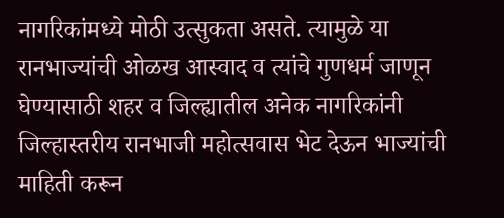नागरिकांमध्ये मोठी उत्सुकता असते. त्यामुळे या रानभाज्यांची ओळख आस्वाद व त्यांचे गुणधर्म जाणून घेण्यासाठी शहर व जिल्ह्यातील अनेक नागरिकांनी जिल्हास्तरीय रानभाजी महोत्सवास भेट देऊन भाज्यांची माहिती करून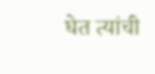घेत त्यांची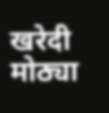खरेदी मोठ्या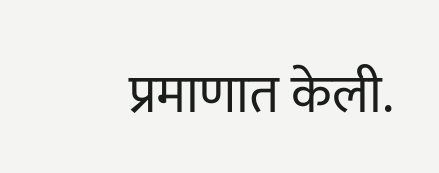प्रमाणात केली.